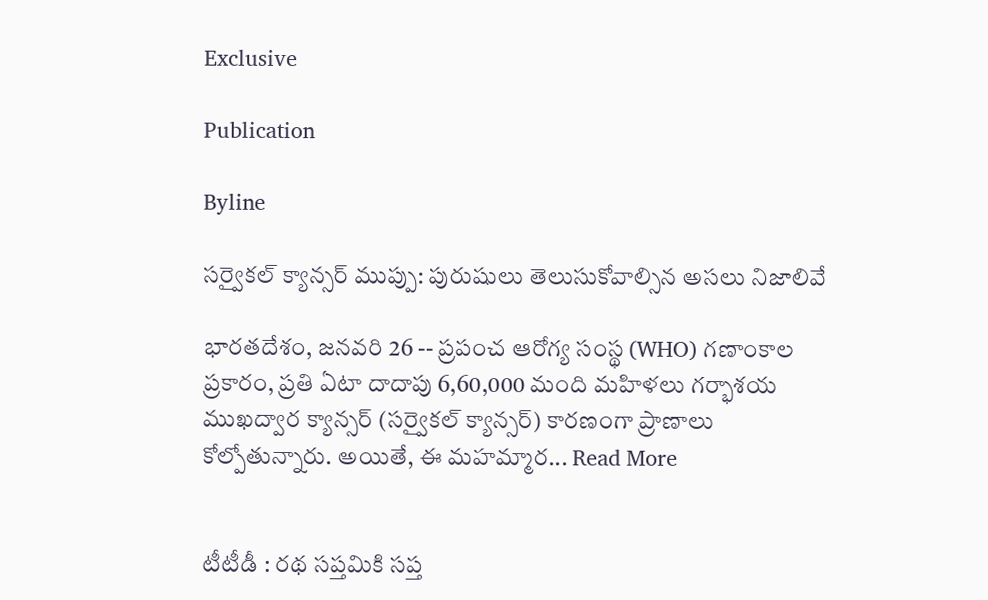Exclusive

Publication

Byline

సర్వైకల్ క్యాన్సర్ ముప్పు: పురుషులు తెలుసుకోవాల్సిన అసలు నిజాలివే

భారతదేశం, జనవరి 26 -- ప్రపంచ ఆరోగ్య సంస్థ (WHO) గణాంకాల ప్రకారం, ప్రతి ఏటా దాదాపు 6,60,000 మంది మహిళలు గర్భాశయ ముఖద్వార క్యాన్సర్ (సర్వైకల్ క్యాన్సర్) కారణంగా ప్రాణాలు కోల్పోతున్నారు. అయితే, ఈ మహమ్మార... Read More


టీటీడీ : రథ సప్తమికి సప్త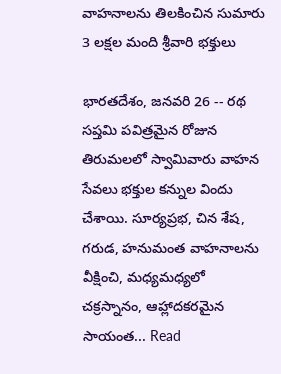వాహనాలను తిలకించిన సుమారు 3 లక్షల మంది శ్రీవారి భక్తులు

భారతదేశం, జనవరి 26 -- రథ సప్తమి పవిత్రమైన రోజున తిరుమలలో స్వామివారు వాహన సేవలు భక్తుల కన్నుల విందు చేశాయి. సూర్యప్రభ, చిన శేష, గరుడ, హనుమంత వాహనాలను వీక్షించి, మధ్యమధ్యలో చక్రస్నానం, ఆహ్లాదకరమైన సాయంత... Read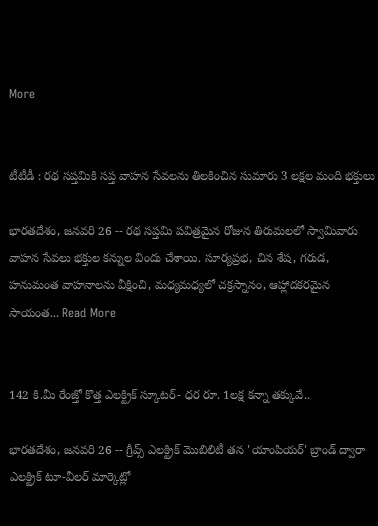More


టీటీడీ : రథ సప్తమికి సప్త వాహన సేవలను తిలకించిన సుమారు 3 లక్షల మంది భక్తులు

భారతదేశం, జనవరి 26 -- రథ సప్తమి పవిత్రమైన రోజున తిరుమలలో స్వామివారు వాహన సేవలు భక్తుల కన్నుల విందు చేశాయి. సూర్యప్రభ, చిన శేష, గరుడ, హనుమంత వాహనాలను వీక్షించి, మధ్యమధ్యలో చక్రస్నానం, ఆహ్లాదకరమైన సాయంత... Read More


142 కి.మీ రేంజ్తో కొత్త ఎలక్ట్రిక్ స్కూటర్- ధర రూ. 1లక్ష కన్నా తక్కువే..

భారతదేశం, జనవరి 26 -- గ్రీవ్స్ ఎలక్ట్రిక్ మొబిలిటీ తన 'యాంపియర్' బ్రాండ్ ద్వారా ఎలక్ట్రిక్ టూ-వీలర్ మార్కెట్లో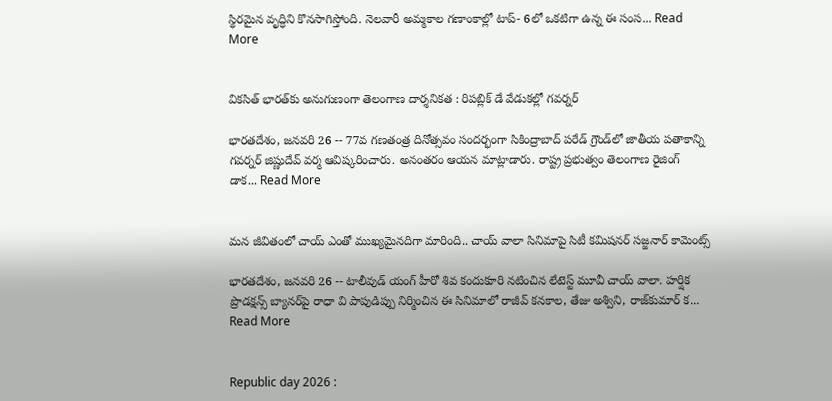స్థిరమైన వృద్ధిని కొనసాగిస్తోంది. నెలవారీ అమ్మకాల గణాంకాల్లో టాప్- 6లో ఒకటిగా ఉన్న ఈ సంస... Read More


వికసిత్ భారత్‌కు అనుగుణంగా తెలంగాణ దార్శనికత : రిపబ్లిక్ డే వేడుకల్లో గవర్నర్

భారతదేశం, జనవరి 26 -- 77వ గణతంత్ర దినోత్సవం సందర్భంగా సికింద్రాబాద్ పరేడ్ గ్రౌండ్‌లో జాతీయ పతాకాన్ని గవర్నర్ జిష్ణుదేవ్ వర్మ ఆవిష్కరించారు. అనంతరం ఆయన మాట్లాడారు. రాష్ట్ర ప్రభుత్వం తెలంగాణ రైజింగ్ డాక... Read More


మన జీవితంలో చాయ్ ఎంతో ముఖ్యమైనదిగా మారింది.. చాయ్ వాలా సినిమాపై సిటీ కమిషనర్ సజ్జనార్ కామెంట్స్

భారతదేశం, జనవరి 26 -- టాలీవుడ్ యంగ్ హీరో శివ కందుకూరి నటించిన లేటెస్ట్ మూవీ చాయ్ వాలా. హర్షిక ప్రొడక్షన్స్ బ్యానర్‌పై రాధా వి పాపుడిప్పు నిర్మించిన ఈ సినిమాలో రాజీవ్ కనకాల, తేజు అశ్విని, రాజ్‌కుమార్ క... Read More


Republic day 2026 :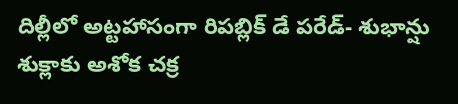దిల్లీలో అట్టహాసంగా రిపబ్లిక్ డే పరేడ్- శుభాన్షు శుక్లాకు అశోక చక్ర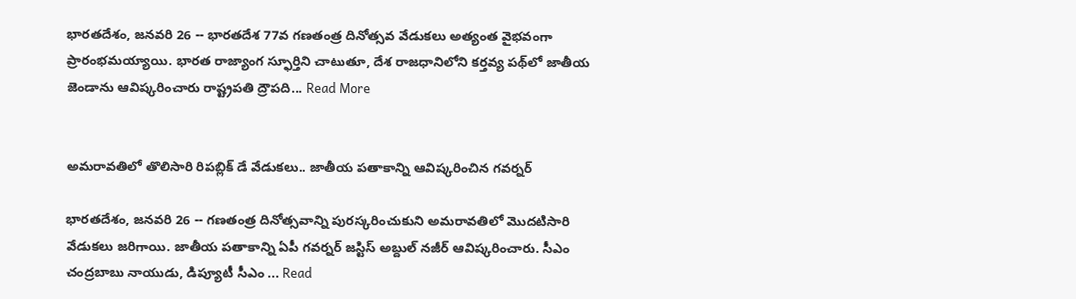భారతదేశం, జనవరి 26 -- భారతదేశ 77వ గణతంత్ర దినోత్సవ వేడుకలు అత్యంత వైభవంగా ప్రారంభమయ్యాయి. భారత రాజ్యాంగ స్ఫూర్తిని చాటుతూ, దేశ రాజధానిలోని కర్తవ్య పథ్‌లో జాతీయ జెండాను ఆవిష్కరించారు రాష్ట్రపతి ద్రౌపది... Read More


అమరావతిలో తొలిసారి రిపబ్లిక్‌ డే వేడుకలు.. జాతీయ పతాకాన్ని ఆవిష్కరించిన గవర్నర్‌

భారతదేశం, జనవరి 26 -- గణతంత్ర దినోత్సవాన్ని పురస్కరించుకుని అమరావతిలో మెుదటిసారి వేడుకలు జరిగాయి. జాతీయ పతాకాన్ని ఏపీ గవర్నర్ జస్టిస్ అబ్దుల్ నజీర్ ఆవిష్కరించారు. సీఎం చంద్రబాబు నాయుడు, డిప్యూటీ సీఎం ... Read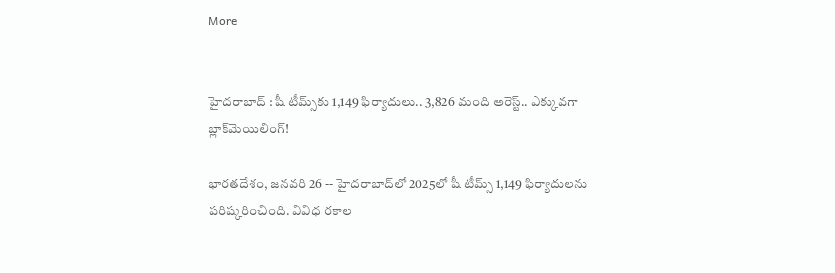More


హైదరాబాద్ : షీ టీమ్స్‌కు 1,149 ఫిర్యాదులు.. 3,826 మంది అరెస్ట్.. ఎక్కువగా బ్లాక్‌మెయిలింగ్!

భారతదేశం, జనవరి 26 -- హైదరాబాద్‌లో 2025లో షీ టీమ్స్ 1,149 ఫిర్యాదులను పరిష్కరించింది. వివిధ రకాల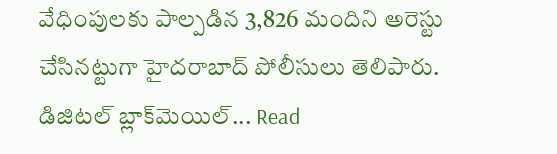వేధింపులకు పాల్పడిన 3,826 మందిని అరెస్టు చేసినట్టుగా హైదరాబాద్ పోలీసులు తెలిపారు. డిజిటల్ బ్లాక్‌మెయిల్... Read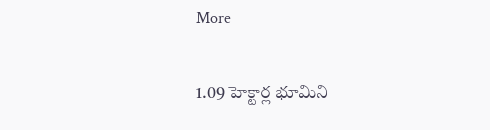More


1.09 హెక్టార్ల భూమిని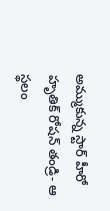అమ్ముకున్న స్టార్ హీరో హృతిక్ రోషన్ తండ్రి- ఆ స్థలం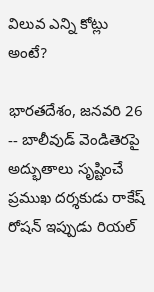విలువ ఎన్ని కోట్లు అంటే?

భారతదేశం, జనవరి 26 -- బాలీవుడ్ వెండితెరపై అద్భుతాలు సృష్టించే ప్రముఖ దర్శకుడు రాకేష్ రోషన్ ఇప్పుడు రియల్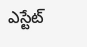ఎస్టేట్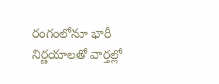రంగంలోనూ భారీ నిర్ణయాలతో వార్తల్లో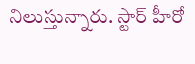నిలుస్తున్నారు. స్టార్ హీరో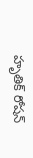హృతిక్ రోషన్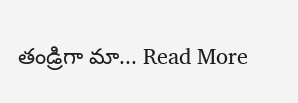తండ్రిగా మా... Read More